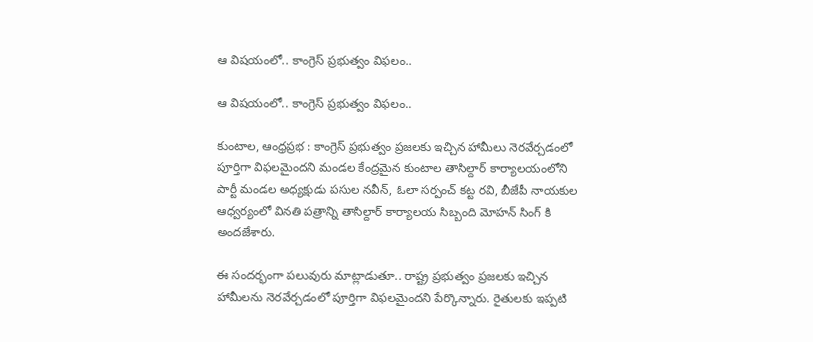ఆ విషయంలో.. కాంగ్రెస్ ప్రభుత్వం విఫలం..

ఆ విషయంలో.. కాంగ్రెస్ ప్రభుత్వం విఫలం..

కుంటాల, ఆంధ్రప్రభ : కాంగ్రెస్ ప్రభుత్వం ప్రజలకు ఇచ్చిన హామీలు నెరవేర్చడంలో పూర్తిగా విఫలమైందని మండల కేంద్రమైన కుంటాల తాసిల్దార్ కార్యాలయంలోని పార్టీ మండల అధ్యక్షుడు పసుల నవీన్, ఓలా సర్పంచ్ కట్ట రవి, బీజేపీ నాయకుల ఆధ్వర్యంలో వినతి పత్రాన్ని తాసిల్దార్ కార్యాలయ సిబ్బంది మోహన్ సింగ్ కి అందజేశారు.

ఈ సందర్భంగా పలువురు మాట్లాడుతూ.. రాష్ట్ర ప్రభుత్వం ప్రజలకు ఇచ్చిన హామీలను నెరవేర్చడంలో పూర్తిగా విఫలమైందని పేర్కొన్నారు. రైతులకు ఇప్పటి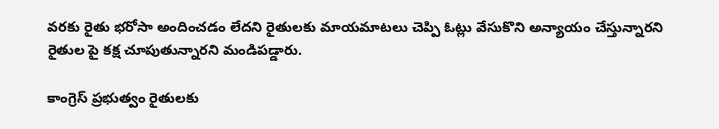వరకు రైతు భరోసా అందించడం లేదని రైతులకు మాయమాటలు చెప్పి ఓట్లు వేసుకొని అన్యాయం చేస్తున్నారని రైతుల పై కక్ష చూపుతున్నారని మండిపడ్డారు.

కాంగ్రెస్ ప్రభుత్వం రైతులకు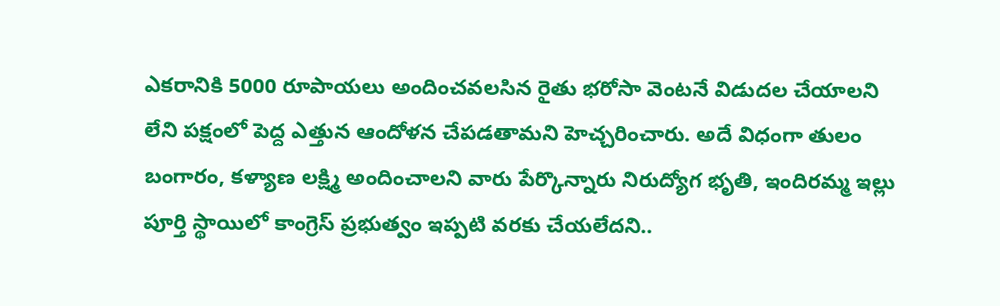ఎకరానికి 5000 రూపాయలు అందించవలసిన రైతు భరోసా వెంటనే విడుదల చేయాలని లేని పక్షంలో పెద్ద ఎత్తున ఆందోళన చేపడతామని హెచ్చరించారు. అదే విధంగా తులం బంగారం, కళ్యాణ లక్ష్మి అందించాలని వారు పేర్కొన్నారు నిరుద్యోగ భృతి, ఇందిరమ్మ ఇల్లు పూర్తి స్థాయిలో కాంగ్రెస్ ప్రభుత్వం ఇప్పటి వరకు చేయలేదని..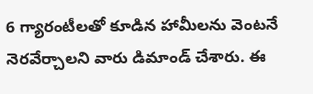6 గ్యారంటీలతో కూడిన హామీలను వెంటనే నెరవేర్చాలని వారు డిమాండ్ చేశారు. ఈ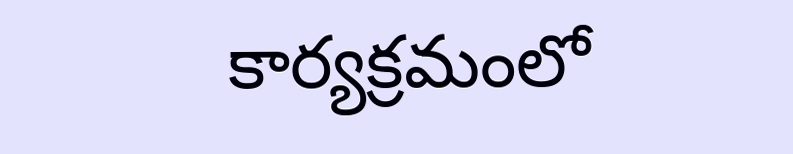కార్యక్రమంలో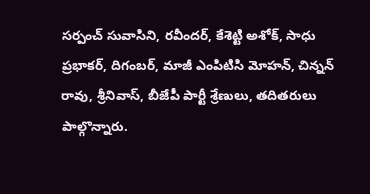సర్పంచ్ సువాసిని, రవీందర్, కేశెట్టి అశోక్, సాధు ప్రభాకర్, దిగంబర్, మాజీ ఎంపిటిసి మోహన్, చిన్నన్ రావు, శ్రీనివాస్, బీజేపీ పార్టీ శ్రేణులు, తదితరులు పాల్గొన్నారు.